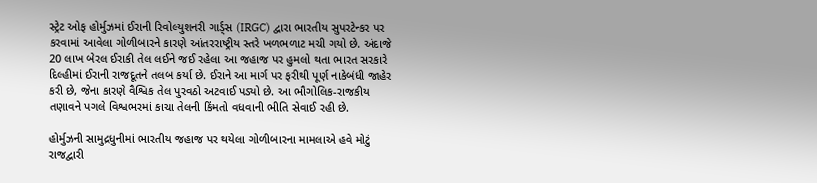સ્ટ્રેટ ઓફ હોર્મુઝમાં ઈરાની રિવોલ્યુશનરી ગાર્ડ્સ (IRGC) દ્વારા ભારતીય સુપરટેન્કર પર કરવામાં આવેલા ગોળીબારને કારણે આંતરરાષ્ટ્રીય સ્તરે ખળભળાટ મચી ગયો છે. અંદાજે 20 લાખ બેરલ ઈરાકી તેલ લઈને જઈ રહેલા આ જહાજ પર હુમલો થતા ભારત સરકારે દિલ્હીમાં ઈરાની રાજદૂતને તલબ કર્યા છે. ઈરાને આ માર્ગ પર ફરીથી પૂર્ણ નાકેબંધી જાહેર કરી છે, જેના કારણે વૈશ્વિક તેલ પુરવઠો અટવાઈ પડ્યો છે. આ ભૌગોલિક-રાજકીય તણાવને પગલે વિશ્વભરમાં કાચા તેલની કિંમતો વધવાની ભીતિ સેવાઈ રહી છે.

હોર્મુઝની સામુદ્રધુનીમાં ભારતીય જહાજ પર થયેલા ગોળીબારના મામલાએ હવે મોટું રાજદ્વારી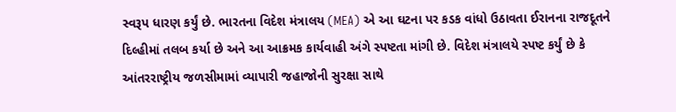સ્વરૂપ ધારણ કર્યું છે. ભારતના વિદેશ મંત્રાલય (MEA) એ આ ઘટના પર કડક વાંધો ઉઠાવતા ઈરાનના રાજદૂતને દિલ્હીમાં તલબ કર્યા છે અને આ આક્રમક કાર્યવાહી અંગે સ્પષ્ટતા માંગી છે. વિદેશ મંત્રાલયે સ્પષ્ટ કર્યું છે કે આંતરરાષ્ટ્રીય જળસીમામાં વ્યાપારી જહાજોની સુરક્ષા સાથે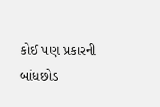કોઈ પણ પ્રકારની બાંધછોડ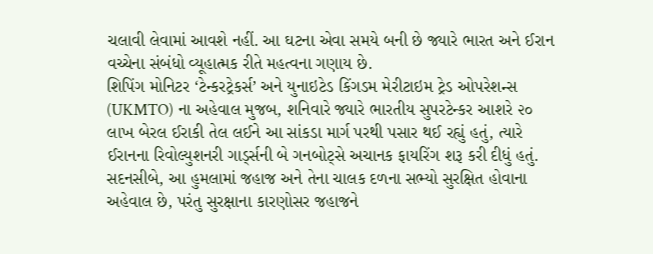ચલાવી લેવામાં આવશે નહીં. આ ઘટના એવા સમયે બની છે જ્યારે ભારત અને ઈરાન વચ્ચેના સંબંધો વ્યૂહાત્મક રીતે મહત્વના ગણાય છે.
શિપિંગ મોનિટર ‘ટેન્કરટ્રેકર્સ’ અને યુનાઇટેડ કિંગડમ મેરીટાઇમ ટ્રેડ ઓપરેશન્સ (UKMTO) ના અહેવાલ મુજબ, શનિવારે જ્યારે ભારતીય સુપરટેન્કર આશરે ૨૦ લાખ બેરલ ઈરાકી તેલ લઈને આ સાંકડા માર્ગ પરથી પસાર થઈ રહ્યું હતું, ત્યારે ઈરાનના રિવોલ્યુશનરી ગાર્ડ્સની બે ગનબોટ્સે અચાનક ફાયરિંગ શરૂ કરી દીધું હતું. સદનસીબે, આ હુમલામાં જહાજ અને તેના ચાલક દળના સભ્યો સુરક્ષિત હોવાના અહેવાલ છે, પરંતુ સુરક્ષાના કારણોસર જહાજને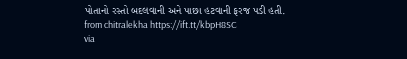પોતાનો રસ્તો બદલવાની અને પાછા હટવાની ફરજ પડી હતી.
from chitralekha https://ift.tt/kbpH8SC
via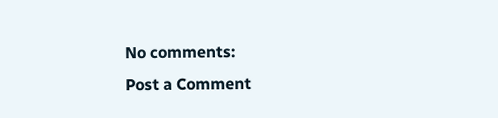No comments:
Post a Comment